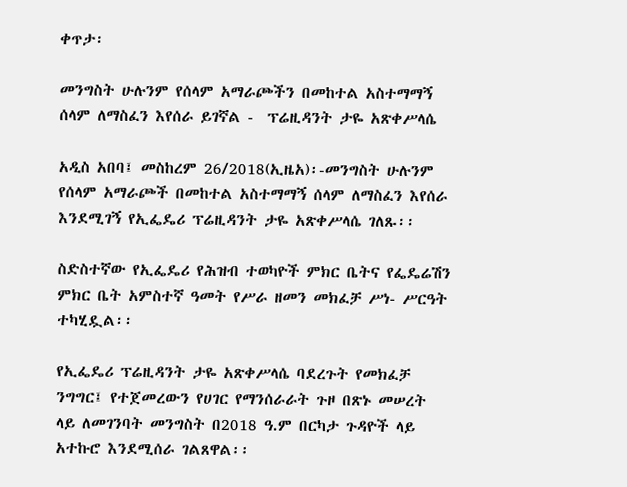ቀጥታ፡

መንግስት ሁሉንም የሰላም አማራጮችን በመከተል አስተማማኝ ሰላም ለማስፈን እየሰራ ይገኛል -  ፕሬዚዳንት ታዬ አጽቀሥላሴ

አዲስ አበባ፤ መስከረም 26/2018(ኢዜአ)፡-መንግስት ሁሉንም የሰላም አማራጮች በመከተል አስተማማኝ ሰላም ለማስፈን እየሰራ እንደሚገኝ የኢፌዴሪ ፕሬዚዳንት ታዬ አጽቀሥላሴ ገለጹ፡፡

ስድስተኛው የኢፌዴሪ የሕዝብ ተወካዮች ምክር ቤትና የፌዴሬሽን ምክር ቤት አምስተኛ ዓመት የሥራ ዘመን መክፈቻ ሥነ- ሥርዓት ተካሂዷል፡፡

የኢፌዴሪ ፕሬዚዳንት ታዬ አጽቀሥላሴ ባደረጉት የመክፈቻ ንግግር፤ የተጀመረውን የሀገር የማንሰራራት ጉዞ በጽኑ መሠረት ላይ ለመገንባት መንግስት በ2018 ዓ.ም በርካታ ጉዳዮች ላይ አተኩሮ እንደሚሰራ ገልጸዋል፡፡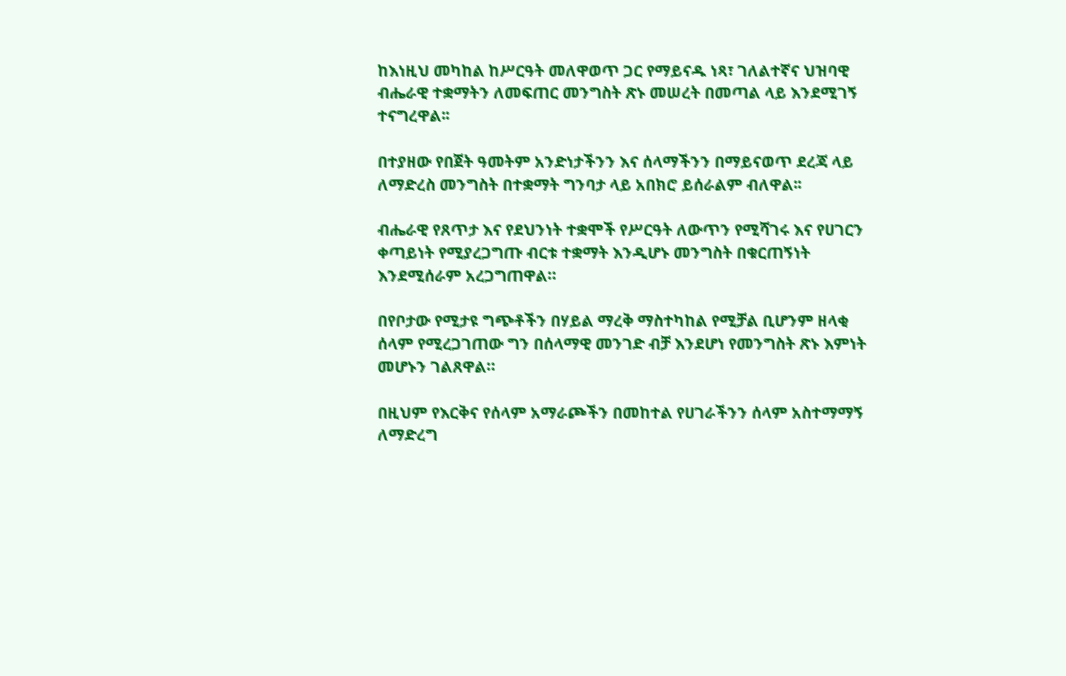ከእነዚህ መካከል ከሥርዓት መለዋወጥ ጋር የማይናዱ ነጻ፣ ገለልተኛና ህዝባዊ ብሔራዊ ተቋማትን ለመፍጠር መንግስት ጽኑ መሠረት በመጣል ላይ እንደሚገኝ ተናግረዋል፡፡

በተያዘው የበጀት ዓመትም አንድነታችንን እና ሰላማችንን በማይናወጥ ደረጃ ላይ ለማድረስ መንግስት በተቋማት ግንባታ ላይ አበክሮ ይሰራልም ብለዋል፡፡

ብሔራዊ የጸጥታ እና የደህንነት ተቋሞች የሥርዓት ለውጥን የሚሻገሩ እና የሀገርን ቀጣይነት የሚያረጋግጡ ብርቱ ተቋማት እንዲሆኑ መንግስት በቁርጠኝነት እንደሚሰራም አረጋግጠዋል።

በየቦታው የሚታዩ ግጭቶችን በሃይል ማረቅ ማስተካከል የሚቻል ቢሆንም ዘላቂ ሰላም የሚረጋገጠው ግን በሰላማዊ መንገድ ብቻ እንደሆነ የመንግስት ጽኑ እምነት መሆኑን ገልጸዋል።

በዚህም የእርቅና የሰላም አማራጮችን በመከተል የሀገራችንን ሰላም አስተማማኝ ለማድረግ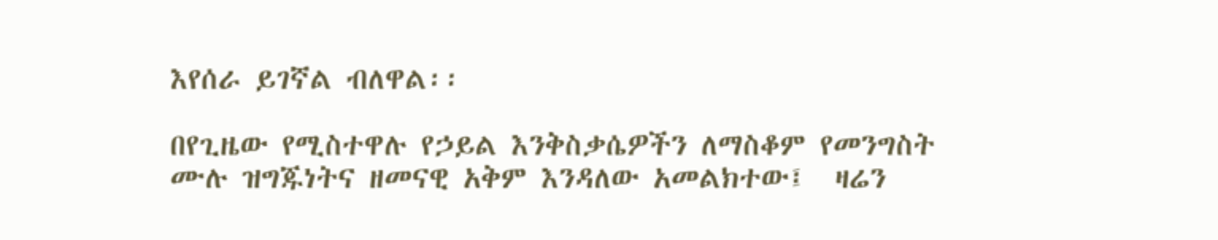እየሰራ ይገኛል ብለዋል፡፡

በየጊዜው የሚስተዋሉ የኃይል እንቅስቃሴዎችን ለማስቆም የመንግስት ሙሉ ዝግጁነትና ዘመናዊ አቅም እንዳለው አመልክተው፤  ዛሬን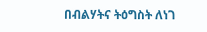በብልሃትና ትዕግስት ለነገ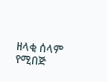ዘላቂ ሰላም የሚበጅ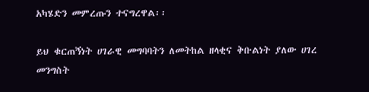አካሄድን መምረጡን ተናግረዋል፡፡

ይህ ቁርጠኝነት ሀገራዊ መግባባትን ለመትከል ዘላቂና ቅቡልነት ያለው ሀገረ መንግስት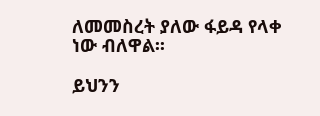ለመመስረት ያለው ፋይዳ የላቀ ነው ብለዋል፡፡

ይህንን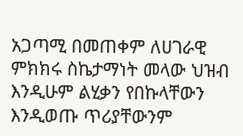አጋጣሚ በመጠቀም ለሀገራዊ ምክክሩ ስኬታማነት መላው ህዝብ እንዲሁም ልሂቃን የበኩላቸውን እንዲወጡ ጥሪያቸውንም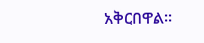አቅርበዋል፡፡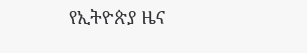የኢትዮጵያ ዜና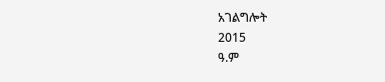አገልግሎት
2015
ዓ.ም